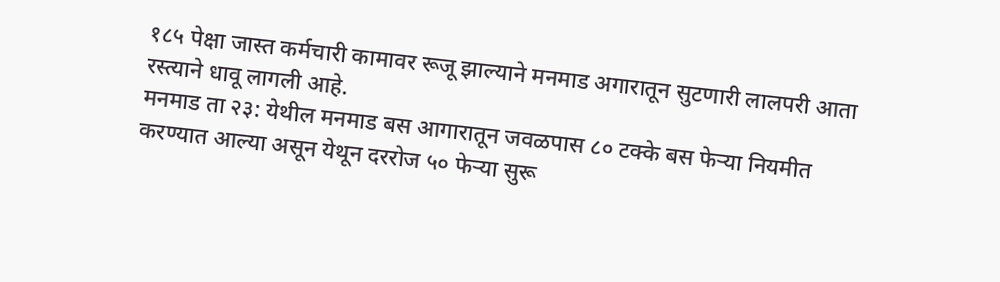१८५ पेक्षा जास्त कर्मचारी कामावर रूजू झाल्याने मनमाड अगारातून सुटणारी लालपरी आता रस्त्याने धावू लागली आहे.
मनमाड ता २३: येथील मनमाड बस आगारातून जवळपास ८० टक्के बस फेऱ्या नियमीत करण्यात आल्या असून येथून दररोज ५० फेऱ्या सुरू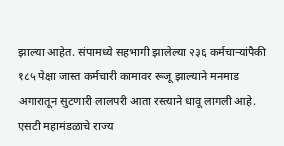झाल्या आहेत. संपामध्ये सहभागी झालेल्या २३६ कर्मचाऱ्यांपैकी १८५ पेक्षा जास्त कर्मचारी कामावर रूजू झाल्याने मनमाड अगारातून सुटणारी लालपरी आता रस्त्याने धावू लागली आहे.
एसटी महामंडळाचे राज्य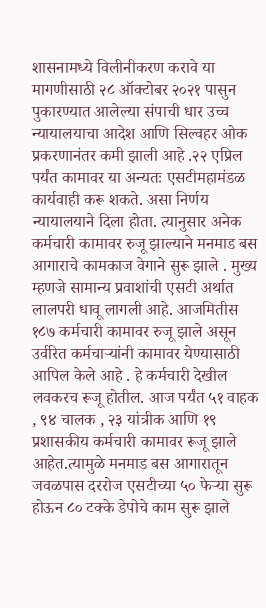शासनामध्ये विलीनीकरण करावे या मागणीसाठी २८ ऑक्टोबर २०२१ पासुन पुकारण्यात आलेल्या संपाची धार उच्च न्यायालयाचा आदेश आणि सिल्वहर ओक प्रकरणानंतर कमी झाली आहे .२२ एप्रिल पर्यंत कामावर या अन्यतः एसटीमहामंडळ कार्यवाही करू शकते. असा निर्णय न्यायालयाने दिला होता. त्यानुसार अनेक कर्मचारी कामावर रुजू झाल्याने मनमाड बस आगाराचे कामकाज वेगाने सुरू झाले . मुख्य म्हणजे सामान्य प्रवाशांची एसटी अर्थात लालपरी धावू लागली आहे. आजमितीस १८७ कर्मचारी कामावर रुजू झाले असून उर्वरित कर्मचाऱ्यांनी कामावर येण्यासाठी आपिल केले आहे . हे कर्मचारी देखील लवकरच रूजू होतील. आज पर्यंत ५१ वाहक , ९४ चालक , २३ यांत्रीक आणि १९ प्रशासकीय कर्मचारी कामावर रूजू झाले आहेत.त्यामुळे मनमाड बस आगारातून जवळपास दररोज एसटीच्या ५० फेऱ्या सुरू होऊन ८० टक्के डेपोचे काम सुरू झाले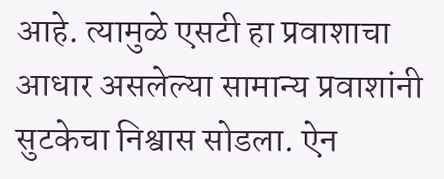आहे. त्यामुळे एसटी हा प्रवाशाचा आधार असलेल्या सामान्य प्रवाशांनी सुटकेचा निश्वास सोडला. ऐन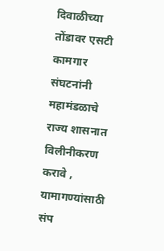दिवाळीच्या तोंडावर एसटी कामगार संघटनांनी महामंडळाचे राज्य शासनात विलीनीकरण करावे , यामागण्यांसाठी संप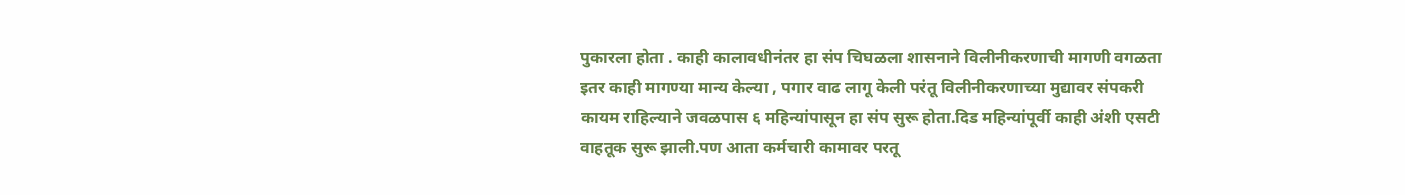पुकारला होता . काही कालावधीनंतर हा संप चिघळला शासनाने विलीनीकरणाची मागणी वगळता इतर काही मागण्या मान्य केल्या , पगार वाढ लागू केली परंतू विलीनीकरणाच्या मुद्यावर संपकरी कायम राहिल्याने जवळपास ६ महिन्यांपासून हा संप सुरू होता.दिड महिन्यांपूर्वी काही अंशी एसटी वाहतूक सुरू झाली.पण आता कर्मचारी कामावर परतू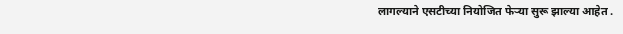लागल्याने एसटीच्या नियोजित फेऱ्या सुरू झाल्या आहेत .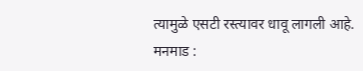त्यामुळे एसटी रस्त्यावर धावू लागली आहे.
मनमाड :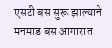एसटी बस सुरू झाल्याने मनमाड बस आगारात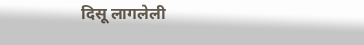दिसू लागलेली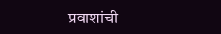प्रवाशांची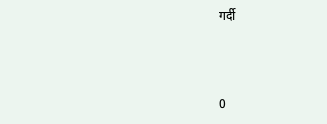गर्दी



0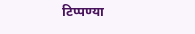टिप्पण्या